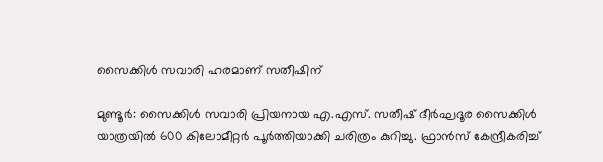സൈക്കിൾ സവാരി ഹരമാണ് സതീഷിന്

മുണ്ടൂർ: സൈക്കിൾ സവാരി പ്രിയനായ എ.എസ്. സതീഷ് ദീർഘദൂര സൈക്കിൾ യാത്രയിൽ 600 കിലോമീറ്റർ പൂർത്തിയാക്കി ചരിത്രം കുറിച്ചു. ഫ്രാൻസ് കേന്ദ്രീകരിച്ച്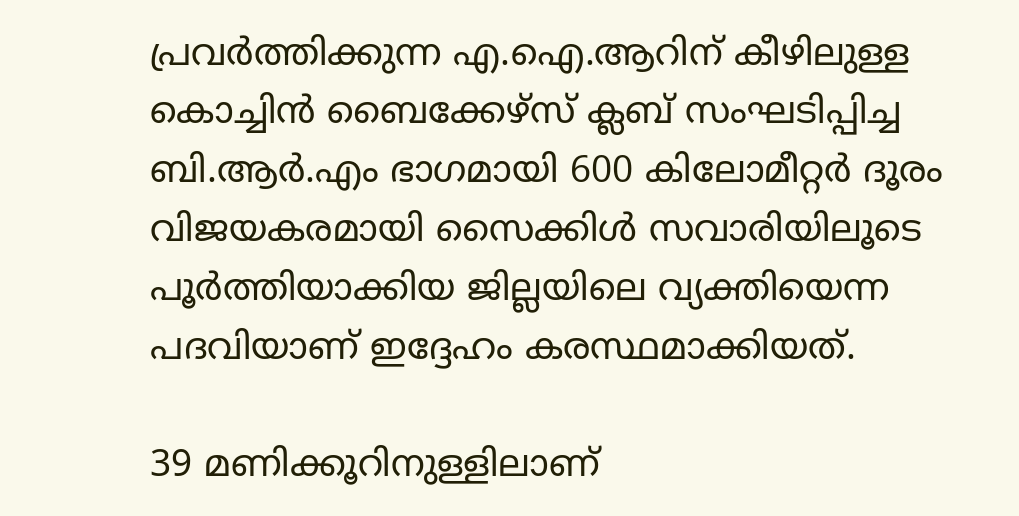പ്രവർത്തിക്കുന്ന എ.ഐ.ആറിന് കീഴിലുള്ള കൊച്ചിൻ ബൈക്കേഴ്സ് ക്ലബ് സംഘടിപ്പിച്ച ബി.ആർ.എം ഭാഗമായി 600 കിലോമീറ്റർ ദൂരം വിജയകരമായി സൈക്കിൾ സവാരിയിലൂടെ പൂർത്തിയാക്കിയ ജില്ലയിലെ വ്യക്തിയെന്ന പദവിയാണ് ഇദ്ദേഹം കരസ്ഥമാക്കിയത്.

39 മണിക്കൂറിനുള്ളിലാണ്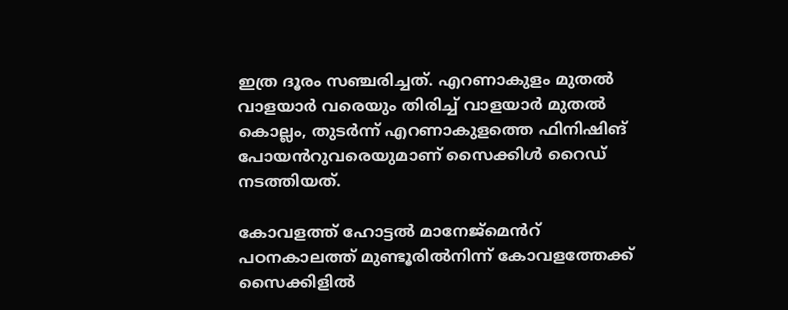ഇത്ര ദൂരം സഞ്ചരിച്ചത്. എറണാകുളം മുതൽ വാളയാർ വരെയും തിരിച്ച് വാളയാർ മുതൽ കൊല്ലം, തുടർന്ന് എറണാകുളത്തെ ഫിനിഷിങ് പോയൻറുവരെയുമാണ് സൈക്കിൾ റൈഡ് നടത്തിയത്.

കോവളത്ത് ഹോട്ടൽ മാനേജ്മെൻറ് പഠനകാലത്ത് മുണ്ടൂരിൽനിന്ന് കോവളത്തേക്ക് സൈക്കിളിൽ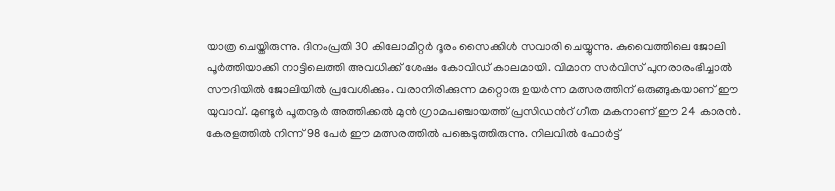യാത്ര ചെയ്തിരുന്നു. ദിനംപ്രതി 30 കിലോമീറ്റർ ദൂരം സൈക്കിൾ സവാരി ചെയ്യുന്നു. കുവൈത്തിലെ ജോലി പൂർത്തിയാക്കി നാട്ടിലെത്തി അവധിക്ക് ശേഷം കോവിഡ് കാലമായി. വിമാന സർവിസ് പുനരാരംഭിച്ചാൽ സൗദിയിൽ ജോലിയിൽ പ്രവേശിക്കും. വരാനിരിക്കുന്ന മറ്റൊരു ഉയർന്ന മത്സരത്തിന് ഒരുങ്ങുകയാണ് ഈ യുവാവ്. മുണ്ടൂർ പൂതനൂർ അത്തിക്കൽ മുൻ ഗ്രാമപഞ്ചായത്ത് പ്രസിഡൻറ് ഗീത മകനാണ് ഈ 24 കാരൻ. കേരളത്തിൽ നിന്ന് 98 പേർ ഈ മത്സരത്തിൽ പങ്കെടുത്തിരുന്നു. നിലവിൽ ഫോർട്ട്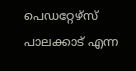പെഡറ്റേഴ്സ് പാലക്കാട് എന്ന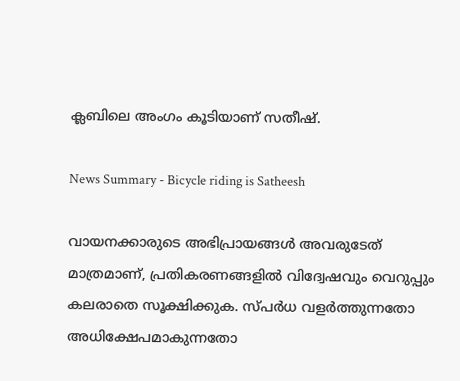ക്ലബിലെ അംഗം കൂടിയാണ് സതീഷ്.

News Summary - Bicycle riding is Satheesh

വായനക്കാരുടെ അഭിപ്രായങ്ങള്‍ അവരുടേത് മാത്രമാണ്, പ്രതികരണങ്ങളിൽ വിദ്വേഷവും വെറുപ്പും കലരാതെ സൂക്ഷിക്കുക. സ്പർധ വളർത്തുന്നതോ അധിക്ഷേപമാകുന്നതോ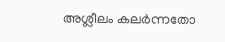അശ്ലീലം കലർന്നതോ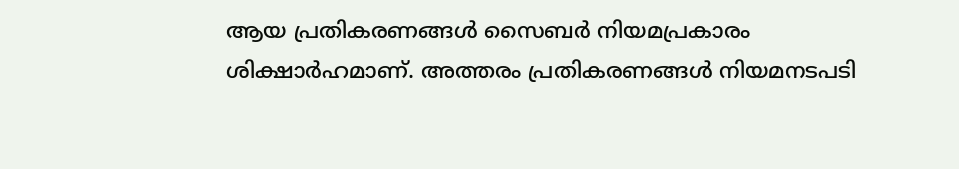ആയ പ്രതികരണങ്ങൾ സൈബർ നിയമപ്രകാരം ശിക്ഷാർഹമാണ്. അത്തരം പ്രതികരണങ്ങൾ നിയമനടപടി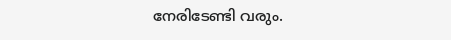നേരിടേണ്ടി വരും.